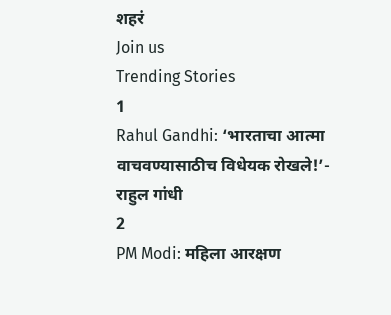शहरं
Join us
Trending Stories
1
Rahul Gandhi: ‘भारताचा आत्मा वाचवण्यासाठीच विधेयक रोखले!’- राहुल गांधी
2
PM Modi: महिला आरक्षण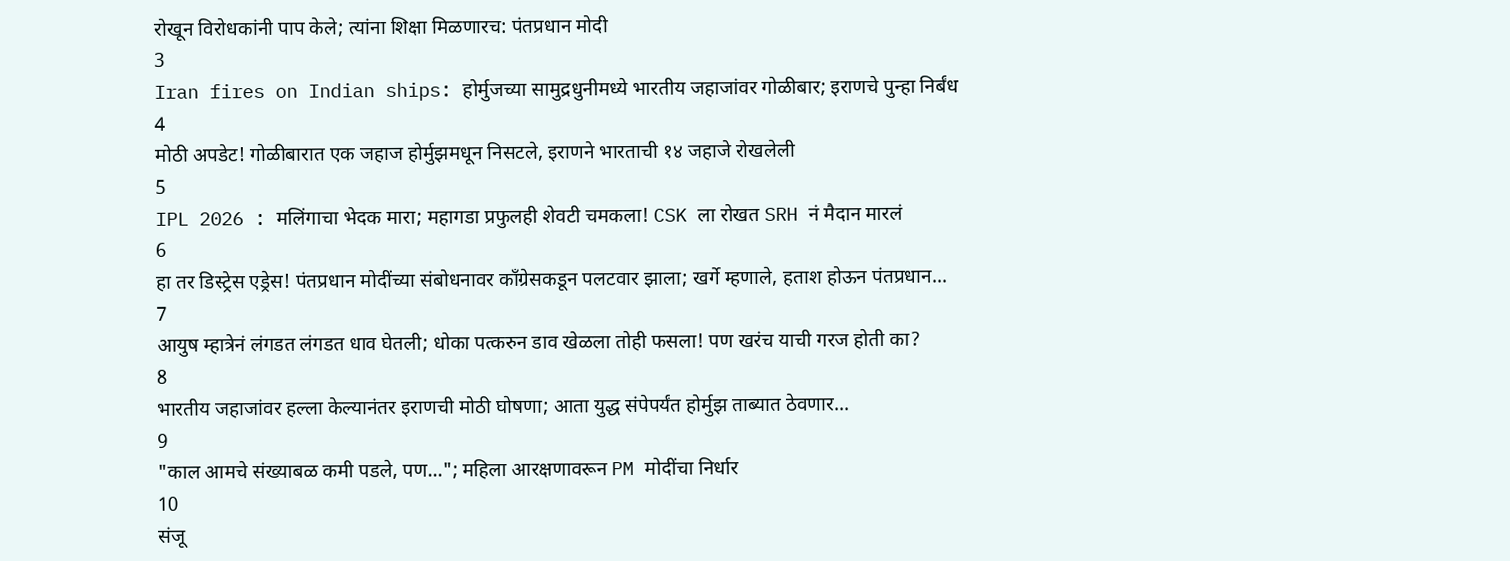रोखून विरोधकांनी पाप केले; त्यांना शिक्षा मिळणारच: पंतप्रधान मोदी
3
Iran fires on Indian ships: होर्मुजच्या सामुद्रधुनीमध्ये भारतीय जहाजांवर गोळीबार; इराणचे पुन्हा निर्बंध
4
मोठी अपडेट! गोळीबारात एक जहाज होर्मुझमधून निसटले, इराणने भारताची १४ जहाजे रोखलेली
5
IPL 2026 : मलिंगाचा भेदक मारा; महागडा प्रफुलही शेवटी चमकला! CSK ला रोखत SRH नं मैदान मारलं
6
हा तर डिस्ट्रेस एड्रेस! पंतप्रधान मोदींच्या संबोधनावर काँग्रेसकडून पलटवार झाला; खर्गे म्हणाले, हताश होऊन पंतप्रधान...
7
आयुष म्हात्रेनं लंगडत लंगडत धाव घेतली; धोका पत्करुन डाव खेळला तोही फसला! पण खरंच याची गरज होती का?
8
भारतीय जहाजांवर हल्ला केल्यानंतर इराणची मोठी घोषणा; आता युद्ध संपेपर्यंत होर्मुझ ताब्यात ठेवणार...
9
"काल आमचे संख्याबळ कमी पडले, पण..."; महिला आरक्षणावरून PM मोदींचा निर्धार
10
संजू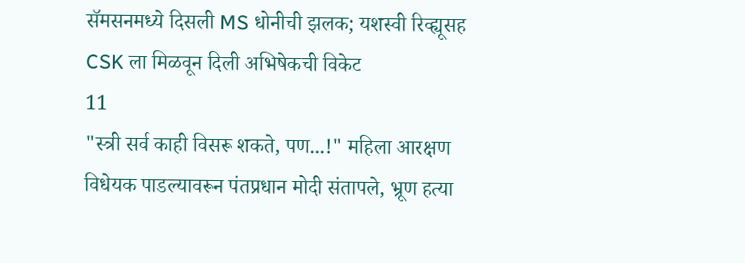सॅमसनमध्ये दिसली MS धोनीची झलक; यशस्वी रिव्ह्यूसह CSK ला मिळवून दिली अभिषेकची विकेट
11
"स्त्री सर्व काही विसरू शकते, पण...!" महिला आरक्षण विधेयक पाडल्यावरून पंतप्रधान मोदी संतापले, भ्रूण हत्या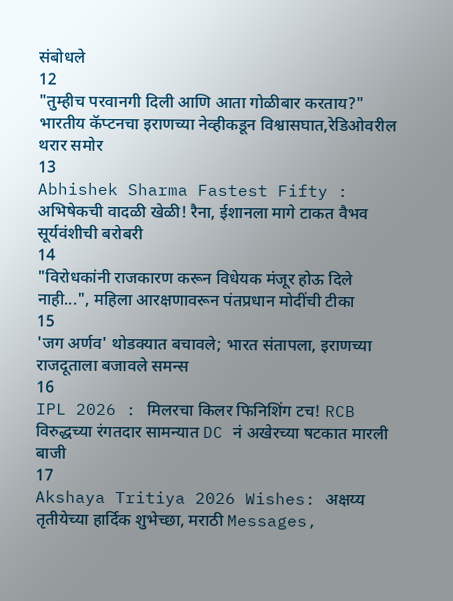संबोधले
12
"तुम्हीच परवानगी दिली आणि आता गोळीबार करताय?" भारतीय कॅप्टनचा इराणच्या नेव्हीकडून विश्वासघात,रेडिओवरील थरार समोर
13
Abhishek Sharma Fastest Fifty : अभिषेकची वादळी खेळी! रैना, ईशानला मागे टाकत वैभव सूर्यवंशीची बरोबरी
14
"विरोधकांनी राजकारण करून विधेयक मंजूर होऊ दिले नाही...", महिला आरक्षणावरून पंतप्रधान मोदींची टीका
15
'जग अर्णव' थोडक्यात बचावले; भारत संतापला, इराणच्या राजदूताला बजावले समन्स
16
IPL 2026 : मिलरचा किलर फिनिशिंग टच! RCB विरुद्धच्या रंगतदार सामन्यात DC नं अखेरच्या षटकात मारली बाजी
17
Akshaya Tritiya 2026 Wishes: अक्षय्य तृतीयेच्या हार्दिक शुभेच्छा, मराठी Messages,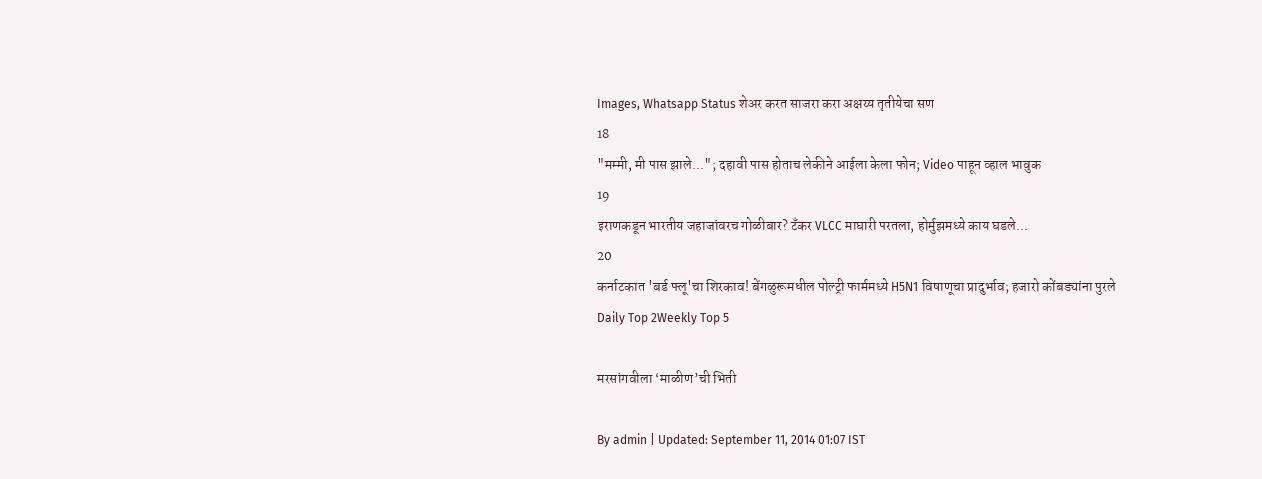Images, Whatsapp Status शेअर करत साजरा करा अक्षय्य तृतीयेचा सण
18
"मम्मी, मी पास झाले..."; दहावी पास होताच लेकीने आईला केला फोन; Video पाहून व्हाल भावुक
19
इराणकडून भारतीय जहाजांवरच गोळीबार? टँकर VLCC माघारी परतला, होर्मुझमध्ये काय घडले...
20
कर्नाटकात 'बर्ड फ्लू'चा शिरकाव! बेंगळुरूमधील पोल्ट्री फार्ममध्ये H5N1 विषाणूचा प्रादुर्भाव; हजारो कोंबड्यांना पुरले
Daily Top 2Weekly Top 5

मरसांगवीला ‘माळीण’ची भिती

By admin | Updated: September 11, 2014 01:07 IST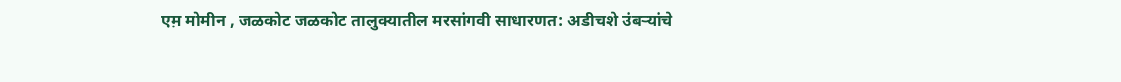एम़ मोमीन , जळकोट जळकोट तालुक्यातील मरसांगवी साधारणत: अडीचशे उंबऱ्यांचे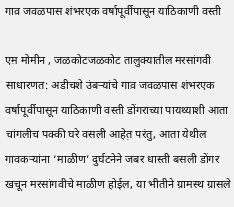गाव़ जवळपास शंभरएक वर्षापूर्वीपासून याठिकाणी वस्ती

एम़ मोमीन , जळकोटजळकोट तालुक्यातील मरसांगवी साधारणत: अडीचशे उंबऱ्यांचे गाव़ जवळपास शंभरएक वर्षापूर्वीपासून याठिकाणी वस्ती डोंगराच्या पायथ्याशी आता चांगलीच पक्की घरे वसली आहेत़ परंतु, आता येथील गावकऱ्यांना ‘माळीण’ दुर्घटनेने जबर धास्ती बसली डोंगर खचून मरसांगवीचे माळीण होईल, या भीतीने ग्रामस्थ ग्रासले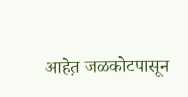आहेत़ जळकोटपासून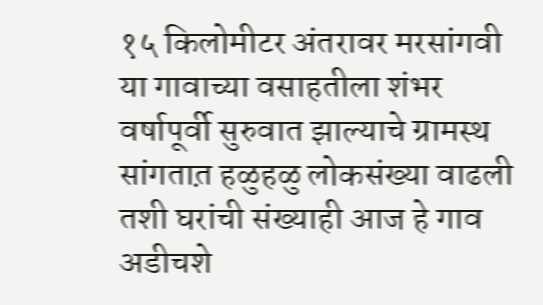१५ किलोमीटर अंतरावर मरसांगवी या गावाच्या वसाहतीला शंभर वर्षापूर्वी सुरुवात झाल्याचे ग्रामस्थ सांगतात़ हळुहळु लोकसंख्या वाढली तशी घरांची संख्याही आज हे गाव अडीचशे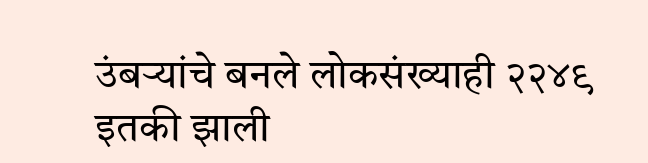उंबऱ्यांचे बनले लोकसंख्याही २२४९ इतकी झाली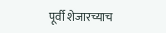पूर्वी शेजारच्याच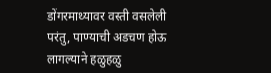डोंगरमाथ्यावर वस्ती वसलेली परंतु, पाण्याची अडचण होऊ लागल्याने हळुहळु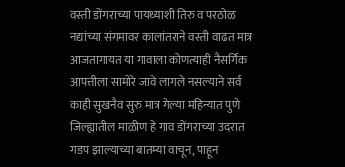वस्ती डोंगराच्या पायथ्याशी तिरु व परठोळ नद्यांच्या संगमावर कालांतराने वस्ती वाढत मात्र आजतागायत या गावाला कोणत्याही नैसर्गिक आपत्तीला सामोरे जावे लागले नसल्याने सर्व काही सुखनैव सुरु मात्र गेल्या महिन्यात पुणे जिल्ह्यातील माळीण हे गाव डोंगराच्या उदरात गडप झाल्याच्या बातम्या वाचून, पाहून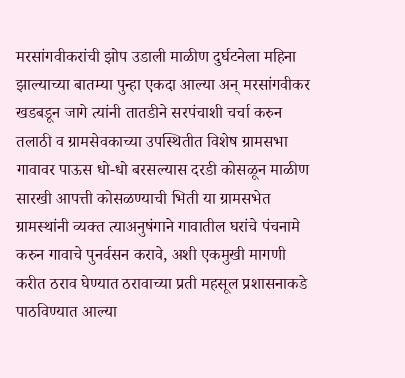मरसांगवीकरांची झोप उडाली माळीण दुर्घटनेला महिना झाल्याच्या बातम्या पुन्हा एकदा आल्या अन् मरसांगवीकर खडबडून जागे त्यांनी तातडीने सरपंचाशी चर्चा करुन तलाठी व ग्रामसेवकाच्या उपस्थितीत विशेष ग्रामसभा गावावर पाऊस धो-धो बरसल्यास दरडी कोसळून माळीण सारखी आपत्ती कोसळण्याची भिती या ग्रामसभेत ग्रामस्थांनी व्यक्त त्याअनुषंगाने गावातील घरांचे पंचनामे करुन गावाचे पुनर्वसन करावे, अशी एकमुखी मागणी करीत ठराव घेण्यात ठरावाच्या प्रती महसूल प्रशासनाकडे पाठविण्यात आल्या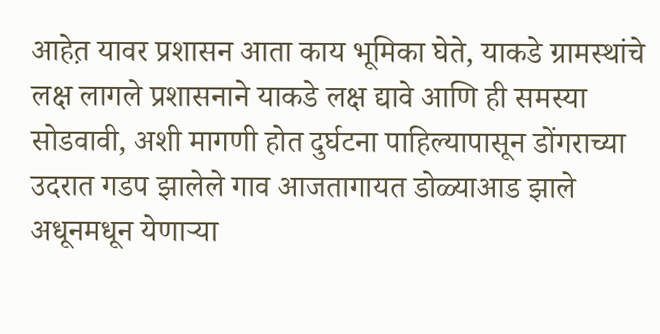आहेत़ यावर प्रशासन आता काय भूमिका घेते, याकडे ग्रामस्थांचे लक्ष लागले प्रशासनाने याकडे लक्ष द्यावे आणि ही समस्या सोडवावी, अशी मागणी होत दुर्घटना पाहिल्यापासून डोंगराच्या उदरात गडप झालेले गाव आजतागायत डोळ्याआड झाले अधूनमधून येणाऱ्या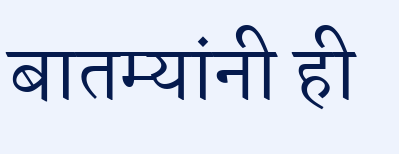बातम्यांनी ही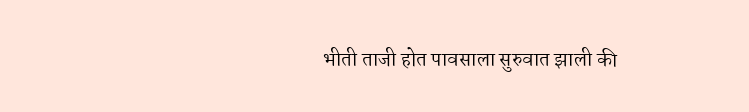भीती ताजी होत पावसाला सुरुवात झाली की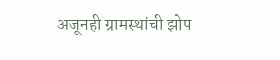अजूनही ग्रामस्थांची झोप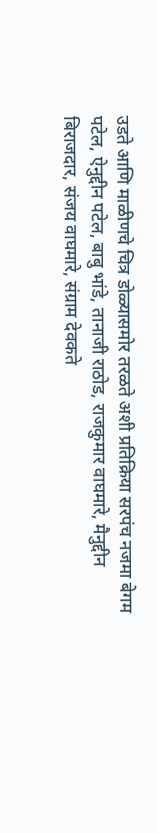उडते आणि माळीणचे चित्र डोळ्यासमोर तरळते अशी प्रतिक्रिया सरपंच नजमा बेगम पटेल, ऐनुद्दीन पटेल, बाबु भांडे, तानाजी राठोड, राजकुमार वाघमारे, मैनुद्दीन बिराजदार, संजय वाघमारे, संग्राम देवकते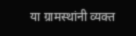या ग्रामस्थांनी व्यक्त